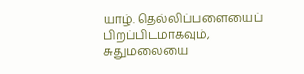யாழ். தெல்லிப்பளையைப் பிறப்பிடமாகவும், சுதுமலையை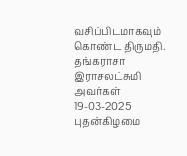வசிப்பிடமாகவும் கொண்ட திருமதி. தங்கராசா இராசலட்சுமி அவர்கள் 19-03-2025 புதன்கிழமை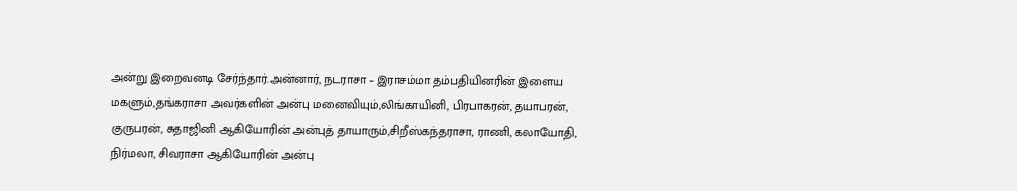அன்று இறைவனடி சேர்ந்தார்.அன்னார், நடராசா – இராசம்மா தம்பதியினரின் இளைய மகளும்,தங்கராசா அவர்களின் அன்பு மனைவியும்,லிங்காயினி, பிரபாகரன், தயாபரன், குருபரன், சுதாஜினி ஆகியோரின் அன்புத் தாயாரும்,சிறீஸ்கந்தராசா, ராணி, கலாயோதி, நிர்மலா, சிவராசா ஆகியோரின் அன்பு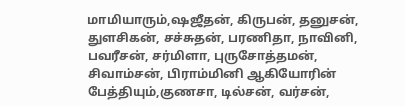மாமியாரும்,ஷஜீதன், கிருபன், தனுசன், துளசிகன், சச்சுதன், பரணிதா, நாவினி, பவரீசன், சர்மிளா, புருசோத்தமன், சிவாம்சன், பிராம்மினி ஆகியோரின் பேத்தியும்,குணசா, டில்சன், வர்சன்,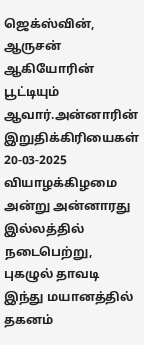ஜெக்ஸ்வின், ஆருசன் ஆகியோரின் பூட்டியும் ஆவார்.அன்னாரின் இறுதிக்கிரியைகள் 20-03-2025 வியாழக்கிழமை அன்று அன்னாரது இல்லத்தில் நடைபெற்று, புகழுல் தாவடி இந்து மயானத்தில் தகனம்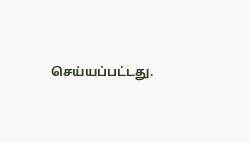செய்யப்பட்டது.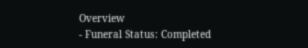Overview
- Funeral Status: Completed